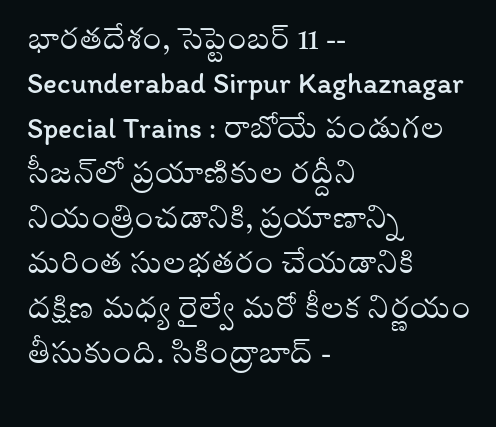భారతదేశం, సెప్టెంబర్ 11 -- Secunderabad Sirpur Kaghaznagar Special Trains : రాబోయే పండుగల సీజన్‌లో ప్రయాణికుల రద్దీని నియంత్రించడానికి, ప్రయాణాన్ని మరింత సులభతరం చేయడానికి దక్షిణ మధ్య రైల్వే మరో కీలక నిర్ణయం తీసుకుంది. సికింద్రాబాద్ -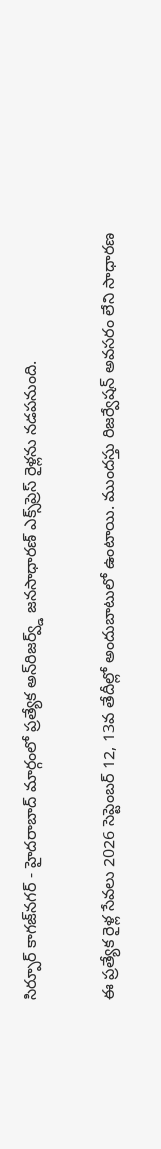సిర్పూర్ కాగజ్‌నగర్ - హైదరాబాద్ మార్గంలో ప్రత్యేక అన్‌రిజర్వ్డ్ జనసాధారణ్ ఎక్స్‌ప్రెస్ రైళ్లను నడపనుంది.

ఈ ప్రత్యేక రైళ్ల సేవలు 2026 సెప్టెంబర్ 12, 13వ తేదీల్లో అందుబాటులో ఉంటాయి. ముందస్తు రిజర్వేషన్ అవసరం లేని సాధారణ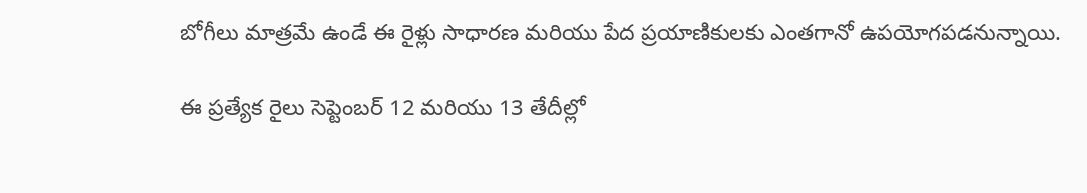బోగీలు మాత్రమే ఉండే ఈ రైళ్లు సాధారణ మరియు పేద ప్రయాణికులకు ఎంతగానో ఉపయోగపడనున్నాయి.

ఈ ప్రత్యేక రైలు సెప్టెంబర్ 12 మరియు 13 తేదీల్లో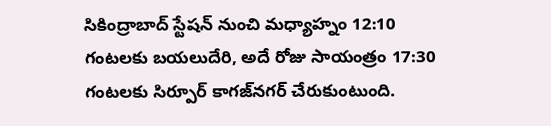సికింద్రాబాద్ స్టేషన్ నుంచి మధ్యాహ్నం 12:10 గంటలకు బయలుదేరి, అదే రోజు సాయంత్రం 17:30 గంటలకు సిర్పూర్ కాగజ్‌నగర్ చేరుకుంటుంది.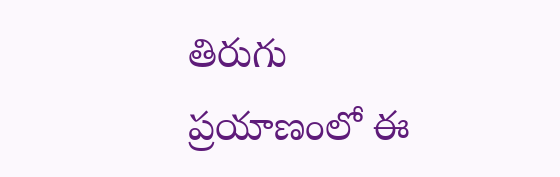తిరుగు ప్రయాణంలో ఈ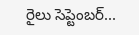రైలు సెప్టెంబర్...